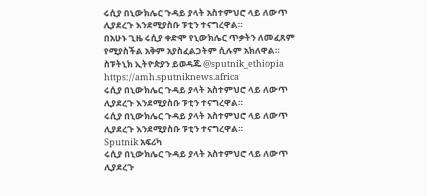ሩሲያ በኒውክሌር ጉዳይ ያላት አስተምህሮ ላይ ለውጥ ሊያደረጉ እንደሚያስቡ ፑቲን ተናግረዋል።
በአሁኑ ጊዜ ሩሲያ ቀድሞ የኒውክሌር ጥቃትን ለመፈጸም የሚያስችል አቅም አያስፈልጋትም ሲሉም አክለዋል።
ስፑትኒክ ኢትዮጵያን ይወዳጁ @sputnik_ethiopia
https://amh.sputniknews.africa
ሩሲያ በኒውክሌር ጉዳይ ያላት አስተምህሮ ላይ ለውጥ ሊያደረጉ እንደሚያስቡ ፑቲን ተናግረዋል።
ሩሲያ በኒውክሌር ጉዳይ ያላት አስተምህሮ ላይ ለውጥ ሊያደረጉ እንደሚያስቡ ፑቲን ተናግረዋል።
Sputnik አፍሪካ
ሩሲያ በኒውክሌር ጉዳይ ያላት አስተምህሮ ላይ ለውጥ ሊያደረጉ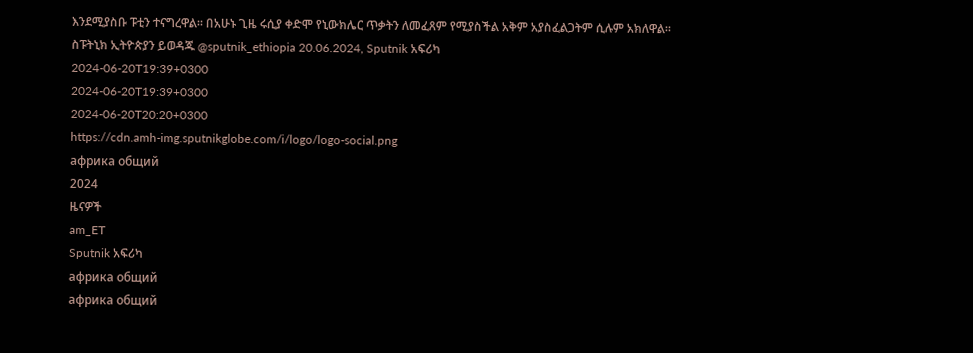እንደሚያስቡ ፑቲን ተናግረዋል። በአሁኑ ጊዜ ሩሲያ ቀድሞ የኒውክሌር ጥቃትን ለመፈጸም የሚያስችል አቅም አያስፈልጋትም ሲሉም አክለዋል። ስፑትኒክ ኢትዮጵያን ይወዳጁ @sputnik_ethiopia 20.06.2024, Sputnik አፍሪካ
2024-06-20T19:39+0300
2024-06-20T19:39+0300
2024-06-20T20:20+0300
https://cdn.amh-img.sputnikglobe.com/i/logo/logo-social.png
африка общий
2024
ዜናዎች
am_ET
Sputnik አፍሪካ
африка общий
африка общий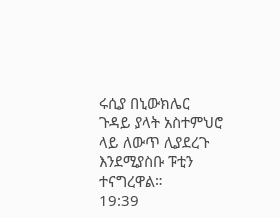ሩሲያ በኒውክሌር ጉዳይ ያላት አስተምህሮ ላይ ለውጥ ሊያደረጉ እንደሚያስቡ ፑቲን ተናግረዋል።
19:39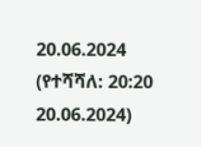20.06.2024 (የተሻሻለ: 20:20 20.06.2024)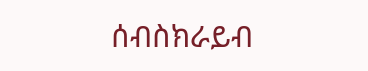ሰብስክራይብ